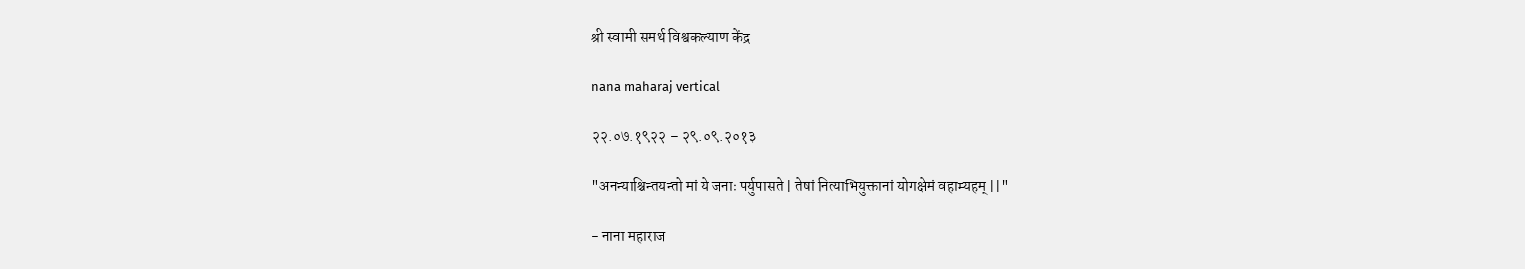श्री स्वामी समर्थ विश्वकल्याण केंद्र

nana maharaj vertical

२२.०७.१९२२ – २९.०९.२०१३

"अनन्याश्चिन्तयन्तो मां ये जनाः पर्युपासते | तेषां नित्याभियुक्तानां योगक्षेमं वहाम्यहम् ||"

- नाना महाराज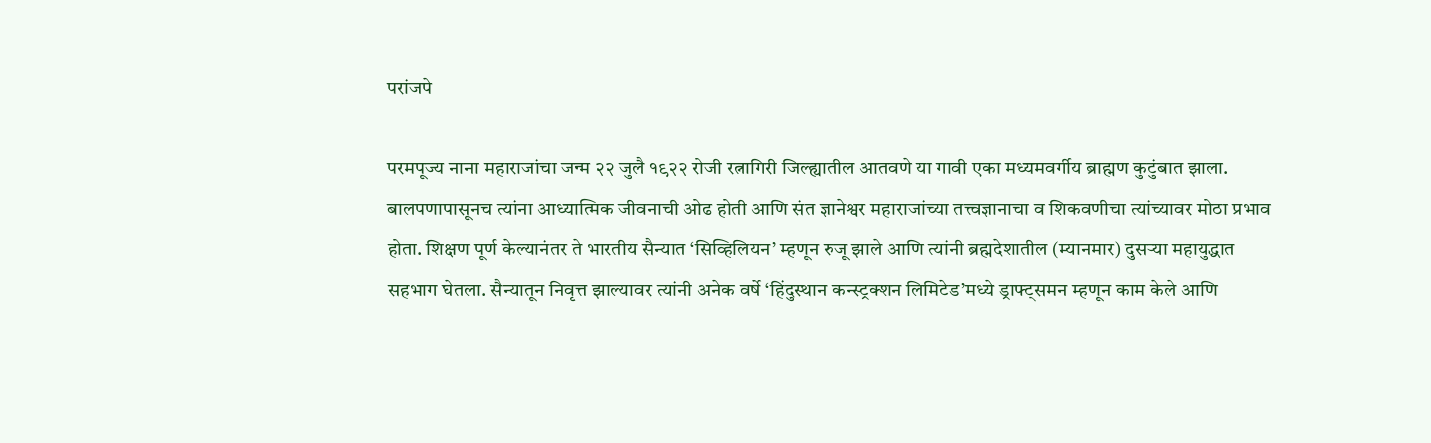परांजपे

परमपूज्य नाना महाराजांचा जन्म २२ जुलै १९२२ रोजी रत्नागिरी जिल्ह्यातील आतवणे या गावी एका मध्यमवर्गीय ब्राह्मण कुटुंबात झाला. बालपणापासूनच त्यांना आध्यात्मिक जीवनाची ओढ होती आणि संत ज्ञानेश्वर महाराजांच्या तत्त्वज्ञानाचा व शिकवणीचा त्यांच्यावर मोठा प्रभाव होता. शिक्षण पूर्ण केल्यानंतर ते भारतीय सैन्यात ‘सिव्हिलियन’ म्हणून रुजू झाले आणि त्यांनी ब्रह्मदेशातील (म्यानमार) दुसऱ्या महायुद्धात सहभाग घेतला. सैन्यातून निवृत्त झाल्यावर त्यांनी अनेक वर्षे ‘हिंदुस्थान कन्स्ट्रक्शन लिमिटेड’मध्ये ड्राफ्ट्समन म्हणून काम केले आणि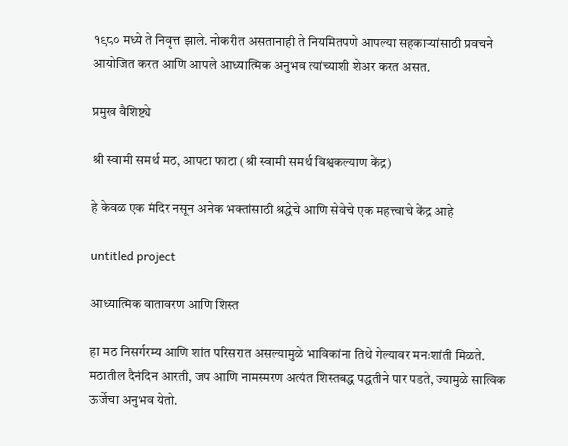१९८० मध्ये ते निवृत्त झाले. नोकरीत असतानाही ते नियमितपणे आपल्या सहकाऱ्यांसाठी प्रवचने आयोजित करत आणि आपले आध्यात्मिक अनुभव त्यांच्याशी शेअर करत असत.

प्रमुख वैशिष्ट्ये

श्री स्वामी समर्थ मठ, आपटा फाटा (श्री स्वामी समर्थ विश्वकल्याण केंद्र)

हे केवळ एक मंदिर नसून अनेक भक्तांसाठी श्रद्धेचे आणि सेवेचे एक महत्त्वाचे केंद्र आहे

untitled project

आध्यात्मिक वातावरण आणि शिस्त

हा मठ निसर्गरम्य आणि शांत परिसरात असल्यामुळे भाविकांना तिथे गेल्यावर मनःशांती मिळते. मठातील दैनंदिन आरती, जप आणि नामस्मरण अत्यंत शिस्तबद्ध पद्धतीने पार पडते, ज्यामुळे सात्विक ऊर्जेचा अनुभव येतो.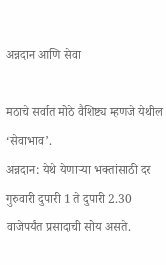अन्नदान आणि सेवा

मठाचे सर्वात मोठे वैशिष्ट्य म्हणजे येथील ‘सेवाभाव’.
अन्नदान: येथे येणाऱ्या भक्तांसाठी दर गुरुवारी दुपारी 1 ते दुपारी 2.30 वाजेपर्यंत प्रसादाची सोय असते.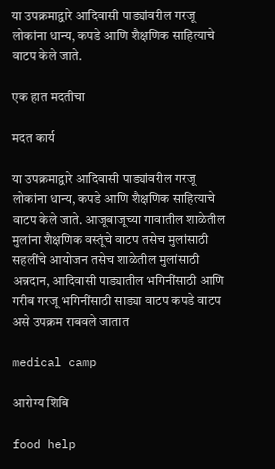या उपक्रमाद्वारे आदिवासी पाड्यांवरील गरजू लोकांना धान्य, कपडे आणि शैक्षणिक साहित्याचे वाटप केले जाते.

एक हात मदतीचा

मदत कार्य

या उपक्रमाद्वारे आदिवासी पाड्यांवरील गरजू लोकांना धान्य, कपडे आणि शैक्षणिक साहित्याचे वाटप केले जाते. आजूबाजूच्या गावातील शाळेतील मुलांना शैक्षणिक वस्तूंचे वाटप तसेच मुलांसाठी सहलींचे आयोजन तसेच शाळेतील मुलांसाठी अन्नदान, आदिवासी पाड्यातील भगिनींसाठी आणि गरीब गरजू भगिनींसाठी साड्या वाटप कपडे वाटप असे उपक्रम राबवले जातात

medical camp

आरोग्य शिबि

food help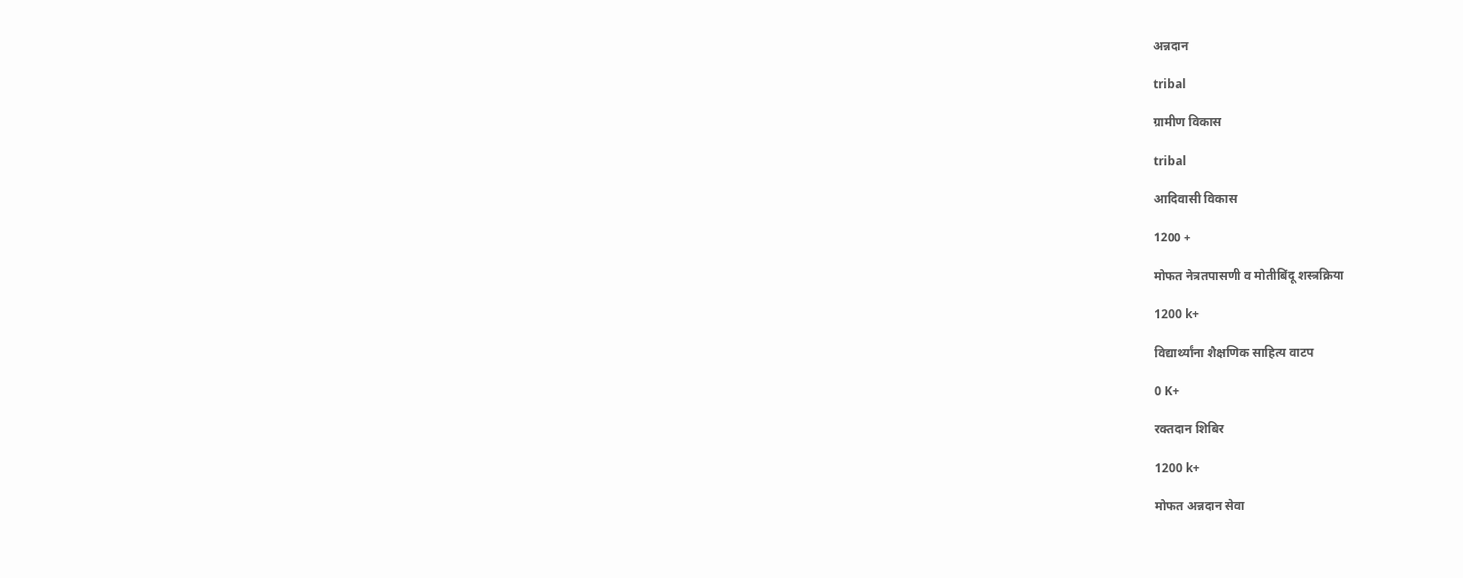अन्नदान

tribal

ग्रामीण विकास

tribal

आदिवासी विकास

1200 +

मोफत नेत्रतपासणी व मोतीबिंदू शस्त्रक्रिया

1200 k+

विद्यार्थ्यांना शैक्षणिक साहित्य वाटप

0 K+

रक्तदान शिबिर

1200 k+

मोफत अन्नदान सेवा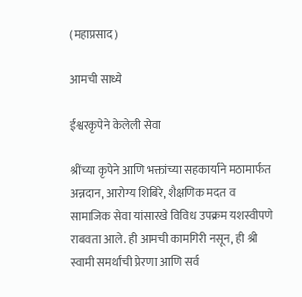(महाप्रसाद)

आमची साध्ये

ईश्वरकृपेने केलेली सेवा

श्रींच्या कृपेने आणि भक्तांच्या सहकार्याने मठामार्फत अन्नदान, आरोग्य शिबिरे, शैक्षणिक मदत व सामाजिक सेवा यांसारखे विविध उपक्रम यशस्वीपणे राबवता आले. ही आमची कामगिरी नसून, ही श्री स्वामी समर्थांची प्रेरणा आणि सर्व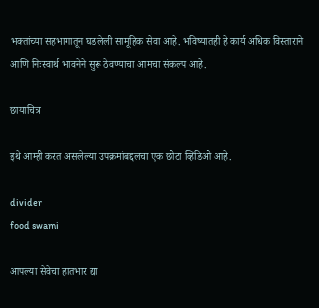भक्तांच्या सहभागातून घडलेली सामूहिक सेवा आहे. भविष्यातही हे कार्य अधिक विस्ताराने आणि निःस्वार्थ भावनेने सुरू ठेवण्याचा आमचा संकल्प आहे.

छायाचित्र

इथे आम्ही करत असलेल्या उपक्रमांबद्दलचा एक छोटा व्हिडिओ आहे.

divider
food swami

आपल्या सेवेचा हातभार द्या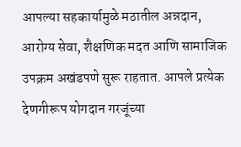आपल्या सहकार्यामुळे मठातील अन्नदान, आरोग्य सेवा, शैक्षणिक मदत आणि सामाजिक उपक्रम अखंडपणे सुरू राहतात. आपले प्रत्येक देणगीरूप योगदान गरजूंच्या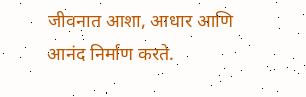जीवनात आशा, आधार आणि आनंद निर्माण करते.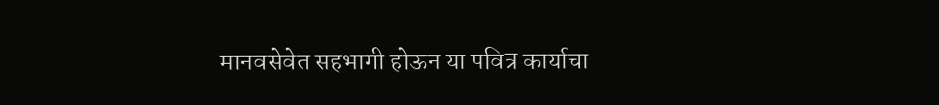मानवसेवेत सहभागी होऊन या पवित्र कार्याचा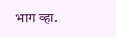भाग व्हा.